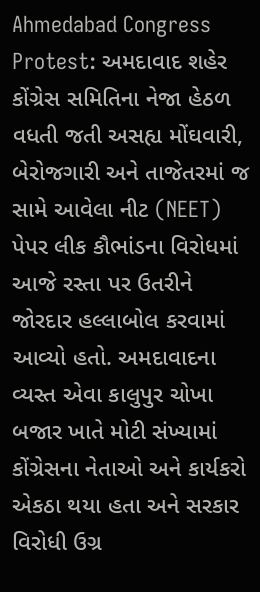Ahmedabad Congress Protest: અમદાવાદ શહેર કોંગ્રેસ સમિતિના નેજા હેઠળ વધતી જતી અસહ્ય મોંઘવારી, બેરોજગારી અને તાજેતરમાં જ સામે આવેલા નીટ (NEET) પેપર લીક કૌભાંડના વિરોધમાં આજે રસ્તા પર ઉતરીને જોરદાર હલ્લાબોલ કરવામાં આવ્યો હતો. અમદાવાદના વ્યસ્ત એવા કાલુપુર ચોખા બજાર ખાતે મોટી સંખ્યામાં કોંગ્રેસના નેતાઓ અને કાર્યકરો એકઠા થયા હતા અને સરકાર વિરોધી ઉગ્ર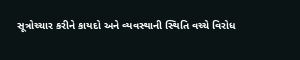સૂત્રોચ્ચાર કરીને કાયદો અને વ્યવસ્થાની સ્થિતિ વચ્ચે વિરોધ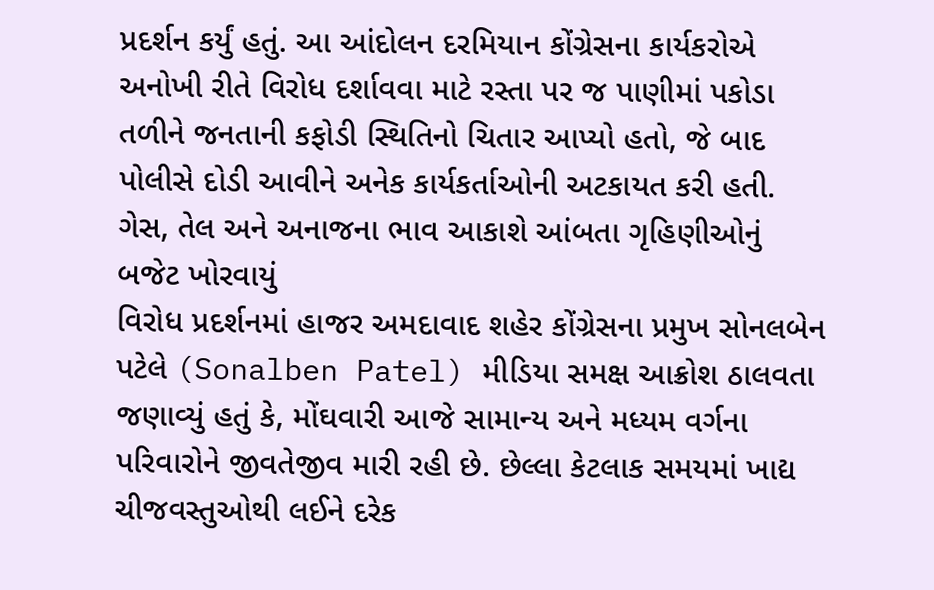પ્રદર્શન કર્યું હતું. આ આંદોલન દરમિયાન કોંગ્રેસના કાર્યકરોએ અનોખી રીતે વિરોધ દર્શાવવા માટે રસ્તા પર જ પાણીમાં પકોડા તળીને જનતાની કફોડી સ્થિતિનો ચિતાર આપ્યો હતો, જે બાદ પોલીસે દોડી આવીને અનેક કાર્યકર્તાઓની અટકાયત કરી હતી.
ગેસ, તેલ અને અનાજના ભાવ આકાશે આંબતા ગૃહિણીઓનું બજેટ ખોરવાયું
વિરોધ પ્રદર્શનમાં હાજર અમદાવાદ શહેર કોંગ્રેસના પ્રમુખ સોનલબેન પટેલે (Sonalben Patel) મીડિયા સમક્ષ આક્રોશ ઠાલવતા જણાવ્યું હતું કે, મોંઘવારી આજે સામાન્ય અને મધ્યમ વર્ગના પરિવારોને જીવતેજીવ મારી રહી છે. છેલ્લા કેટલાક સમયમાં ખાદ્ય ચીજવસ્તુઓથી લઈને દરેક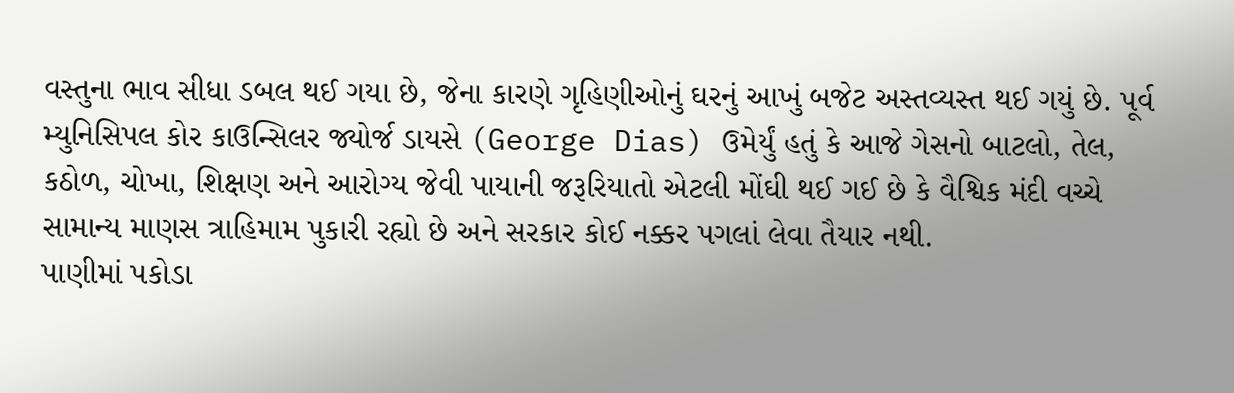વસ્તુના ભાવ સીધા ડબલ થઈ ગયા છે, જેના કારણે ગૃહિણીઓનું ઘરનું આખું બજેટ અસ્તવ્યસ્ત થઈ ગયું છે. પૂર્વ મ્યુનિસિપલ કોર કાઉન્સિલર જ્યોર્જ ડાયસે (George Dias) ઉમેર્યું હતું કે આજે ગેસનો બાટલો, તેલ, કઠોળ, ચોખા, શિક્ષણ અને આરોગ્ય જેવી પાયાની જરૂરિયાતો એટલી મોંઘી થઈ ગઈ છે કે વૈશ્વિક મંદી વચ્ચે સામાન્ય માણસ ત્રાહિમામ પુકારી રહ્યો છે અને સરકાર કોઈ નક્કર પગલાં લેવા તૈયાર નથી.
પાણીમાં પકોડા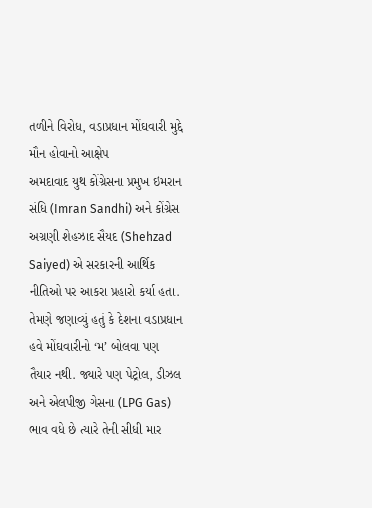તળીને વિરોધ, વડાપ્રધાન મોંઘવારી મુદ્દે મૌન હોવાનો આક્ષેપ
અમદાવાદ યુથ કોંગ્રેસના પ્રમુખ ઇમરાન સંધિ (Imran Sandhi) અને કોંગ્રેસ અગ્રણી શેહઝાદ સૈયદ (Shehzad Saiyed) એ સરકારની આર્થિક નીતિઓ પર આકરા પ્રહારો કર્યા હતા. તેમણે જણાવ્યું હતું કે દેશના વડાપ્રધાન હવે મોંઘવારીનો ‘મ’ બોલવા પણ તૈયાર નથી. જ્યારે પણ પેટ્રોલ, ડીઝલ અને એલપીજી ગેસના (LPG Gas) ભાવ વધે છે ત્યારે તેની સીધી માર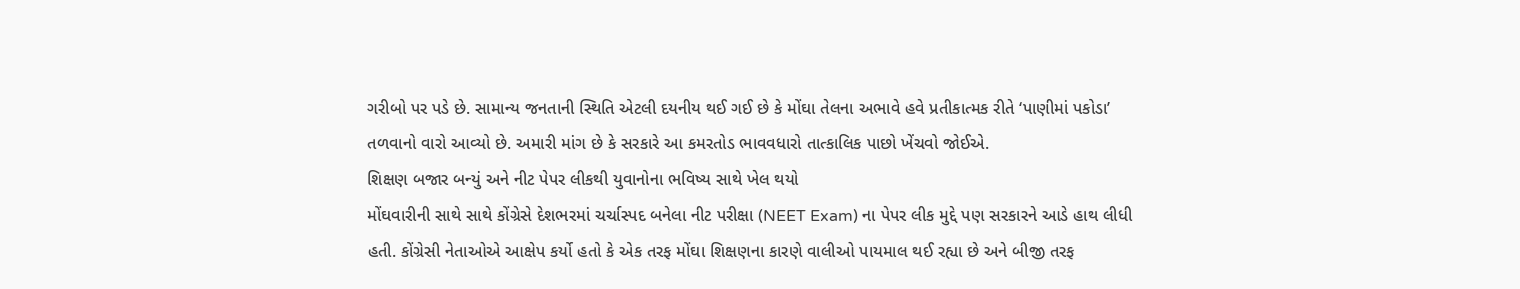ગરીબો પર પડે છે. સામાન્ય જનતાની સ્થિતિ એટલી દયનીય થઈ ગઈ છે કે મોંઘા તેલના અભાવે હવે પ્રતીકાત્મક રીતે ‘પાણીમાં પકોડા’ તળવાનો વારો આવ્યો છે. અમારી માંગ છે કે સરકારે આ કમરતોડ ભાવવધારો તાત્કાલિક પાછો ખેંચવો જોઈએ.
શિક્ષણ બજાર બન્યું અને નીટ પેપર લીકથી યુવાનોના ભવિષ્ય સાથે ખેલ થયો
મોંઘવારીની સાથે સાથે કોંગ્રેસે દેશભરમાં ચર્ચાસ્પદ બનેલા નીટ પરીક્ષા (NEET Exam) ના પેપર લીક મુદ્દે પણ સરકારને આડે હાથ લીધી હતી. કોંગ્રેસી નેતાઓએ આક્ષેપ કર્યો હતો કે એક તરફ મોંઘા શિક્ષણના કારણે વાલીઓ પાયમાલ થઈ રહ્યા છે અને બીજી તરફ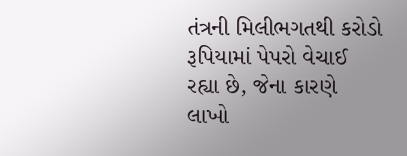તંત્રની મિલીભગતથી કરોડો રૂપિયામાં પેપરો વેચાઈ રહ્યા છે, જેના કારણે લાખો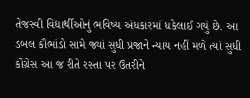તેજસ્વી વિદ્યાર્થીઓનું ભવિષ્ય અંધકારમાં ધકેલાઈ ગયું છે. આ ડબલ કૌભાંડો સામે જ્યાં સુધી પ્રજાને ન્યાય નહીં મળે ત્યાં સુધી કોંગ્રેસ આ જ રીતે રસ્તા પર ઉતરીને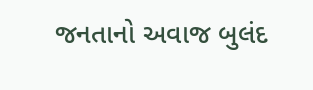જનતાનો અવાજ બુલંદ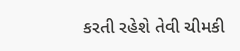કરતી રહેશે તેવી ચીમકી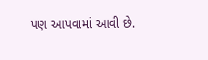પણ આપવામાં આવી છે.